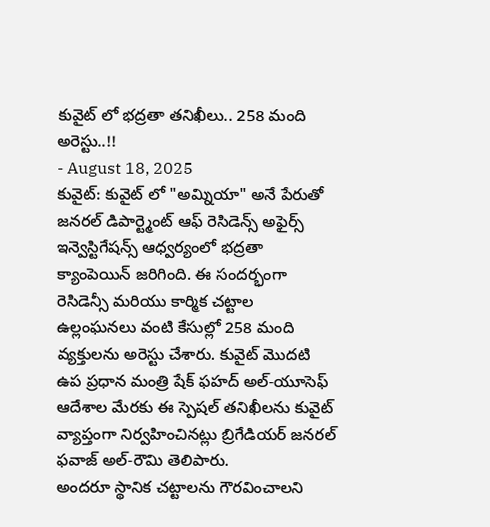కువైట్ లో భద్రతా తనిఖీలు.. 258 మంది అరెస్టు..!!
- August 18, 2025
కువైట్: కువైట్ లో "అమ్నియా" అనే పేరుతో జనరల్ డిపార్ట్మెంట్ ఆఫ్ రెసిడెన్స్ అఫైర్స్ ఇన్వెస్టిగేషన్స్ ఆధ్వర్యంలో భద్రతా క్యాంపెయిన్ జరిగింది. ఈ సందర్భంగా రెసిడెన్సీ మరియు కార్మిక చట్టాల ఉల్లంఘనలు వంటి కేసుల్లో 258 మంది వ్యక్తులను అరెస్టు చేశారు. కువైట్ మొదటి ఉప ప్రధాన మంత్రి షేక్ ఫహద్ అల్-యూసెఫ్ ఆదేశాల మేరకు ఈ స్పెషల్ తనిఖీలను కువైట్ వ్యాప్తంగా నిర్వహించినట్లు బ్రిగేడియర్ జనరల్ ఫవాజ్ అల్-రౌమి తెలిపారు.
అందరూ స్థానిక చట్టాలను గౌరవించాలని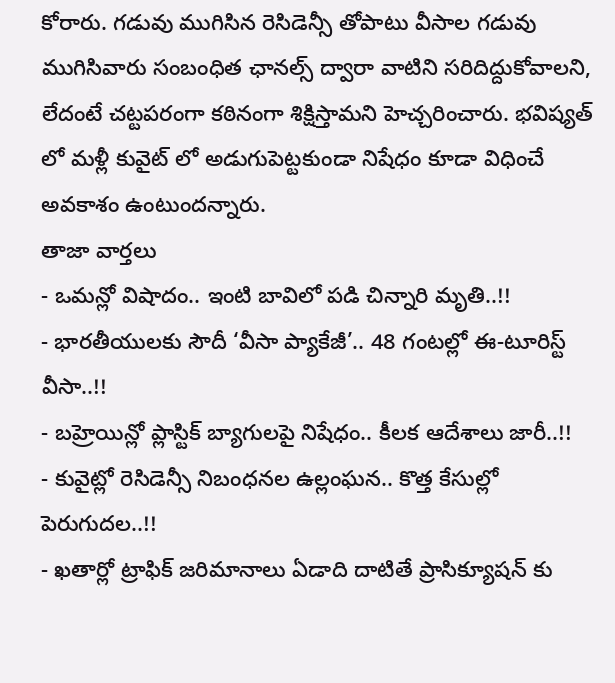కోరారు. గడువు ముగిసిన రెసిడెన్సీ తోపాటు వీసాల గడువు ముగిసివారు సంబంధిత ఛానల్స్ ద్వారా వాటిని సరిదిద్దుకోవాలని, లేదంటే చట్టపరంగా కఠినంగా శిక్షిస్తామని హెచ్చరించారు. భవిష్యత్ లో మళ్లీ కువైట్ లో అడుగుపెట్టకుండా నిషేధం కూడా విధించే అవకాశం ఉంటుందన్నారు.
తాజా వార్తలు
- ఒమన్లో విషాదం.. ఇంటి బావిలో పడి చిన్నారి మృతి..!!
- భారతీయులకు సౌదీ ‘వీసా ప్యాకేజీ’.. 48 గంటల్లో ఈ-టూరిస్ట్ వీసా..!!
- బహ్రెయిన్లో ప్లాస్టిక్ బ్యాగులపై నిషేధం.. కీలక ఆదేశాలు జారీ..!!
- కువైట్లో రెసిడెన్సీ నిబంధనల ఉల్లంఘన.. కొత్త కేసుల్లో పెరుగుదల..!!
- ఖతార్లో ట్రాఫిక్ జరిమానాలు ఏడాది దాటితే ప్రాసిక్యూషన్ కు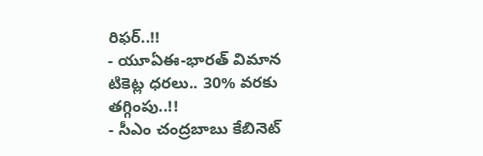రిఫర్..!!
- యూఏఈ-భారత్ విమాన టికెట్ల ధరలు.. 30% వరకు తగ్గింపు..!!
- సీఎం చంద్రబాబు కేబినెట్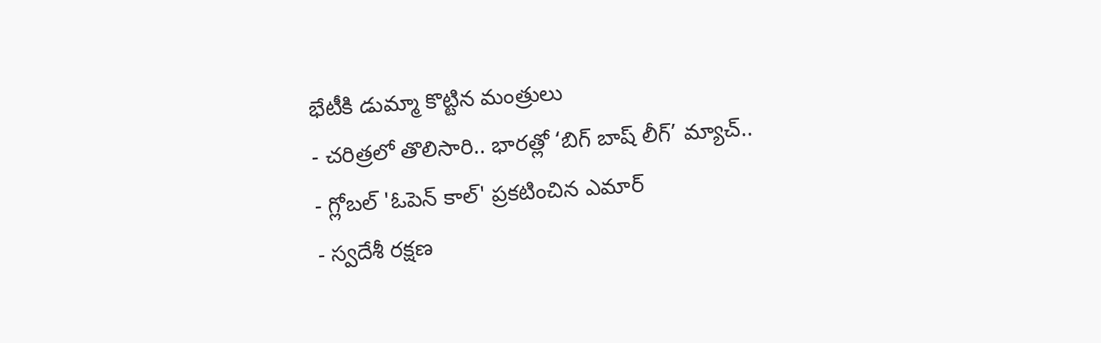భేటీకి డుమ్మా కొట్టిన మంత్రులు
- చరిత్రలో తొలిసారి.. భారత్లో ‘బిగ్ బాష్ లీగ్’ మ్యాచ్..
- గ్లోబల్ 'ఓపెన్ కాల్' ప్రకటించిన ఎమార్
- స్వదేశీ రక్షణ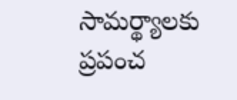సామర్థ్యాలకు ప్రపంచ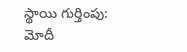స్థాయి గుర్తింపు: మోదీ